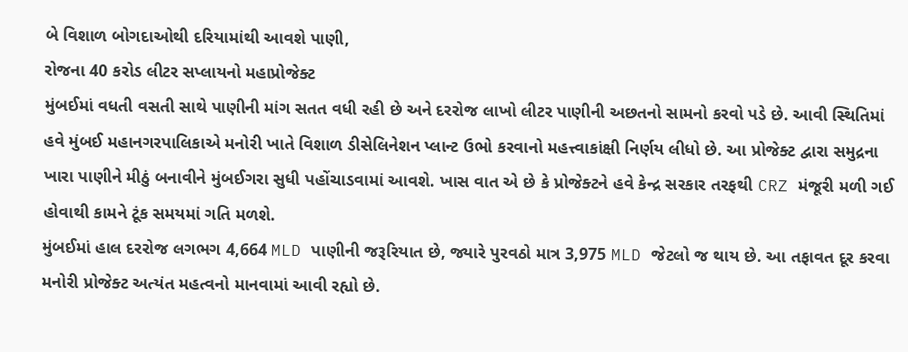બે વિશાળ બોગદાઓથી દરિયામાંથી આવશે પાણી,
રોજના 40 કરોડ લીટર સપ્લાયનો મહાપ્રોજેક્ટ
મુંબઈમાં વધતી વસતી સાથે પાણીની માંગ સતત વધી રહી છે અને દરરોજ લાખો લીટર પાણીની અછતનો સામનો કરવો પડે છે. આવી સ્થિતિમાં હવે મુંબઈ મહાનગરપાલિકાએ મનોરી ખાતે વિશાળ ડીસેલિનેશન પ્લાન્ટ ઉભો કરવાનો મહત્ત્વાકાંક્ષી નિર્ણય લીધો છે. આ પ્રોજેક્ટ દ્વારા સમુદ્રના ખારા પાણીને મીઠું બનાવીને મુંબઈગરા સુધી પહોંચાડવામાં આવશે. ખાસ વાત એ છે કે પ્રોજેક્ટને હવે કેન્દ્ર સરકાર તરફથી CRZ મંજૂરી મળી ગઈ હોવાથી કામને ટૂંક સમયમાં ગતિ મળશે.
મુંબઈમાં હાલ દરરોજ લગભગ 4,664 MLD પાણીની જરૂરિયાત છે, જ્યારે પુરવઠો માત્ર 3,975 MLD જેટલો જ થાય છે. આ તફાવત દૂર કરવા મનોરી પ્રોજેક્ટ અત્યંત મહત્વનો માનવામાં આવી રહ્યો છે.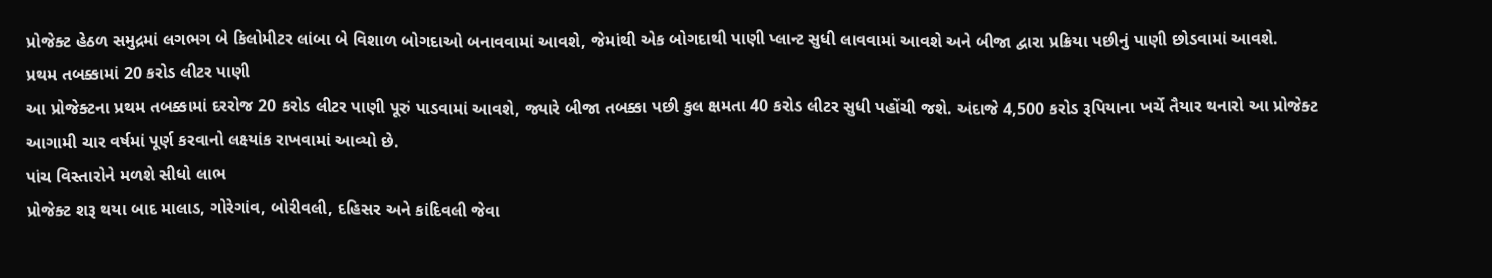પ્રોજેક્ટ હેઠળ સમુદ્રમાં લગભગ બે કિલોમીટર લાંબા બે વિશાળ બોગદાઓ બનાવવામાં આવશે, જેમાંથી એક બોગદાથી પાણી પ્લાન્ટ સુધી લાવવામાં આવશે અને બીજા દ્વારા પ્રક્રિયા પછીનું પાણી છોડવામાં આવશે.
પ્રથમ તબક્કામાં 20 કરોડ લીટર પાણી
આ પ્રોજેક્ટના પ્રથમ તબક્કામાં દરરોજ 20 કરોડ લીટર પાણી પૂરું પાડવામાં આવશે, જ્યારે બીજા તબક્કા પછી કુલ ક્ષમતા 40 કરોડ લીટર સુધી પહોંચી જશે. અંદાજે 4,500 કરોડ રૂપિયાના ખર્ચે તૈયાર થનારો આ પ્રોજેક્ટ આગામી ચાર વર્ષમાં પૂર્ણ કરવાનો લક્ષ્યાંક રાખવામાં આવ્યો છે.
પાંચ વિસ્તારોને મળશે સીધો લાભ
પ્રોજેક્ટ શરૂ થયા બાદ માલાડ, ગોરેગાંવ, બોરીવલી, દહિસર અને કાંદિવલી જેવા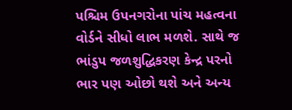પશ્ચિમ ઉપનગરોના પાંચ મહત્વના વોર્ડને સીધો લાભ મળશે. સાથે જ ભાંડુપ જળશુદ્ધિકરણ કેન્દ્ર પરનો ભાર પણ ઓછો થશે અને અન્ય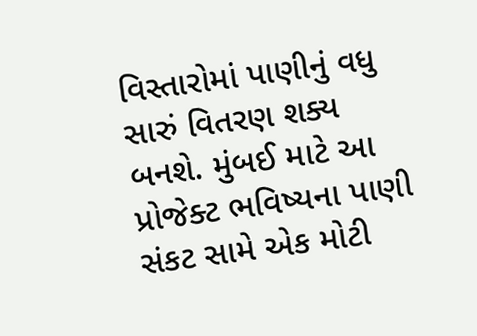વિસ્તારોમાં પાણીનું વધુ સારું વિતરણ શક્ય બનશે. મુંબઈ માટે આ પ્રોજેક્ટ ભવિષ્યના પાણી સંકટ સામે એક મોટી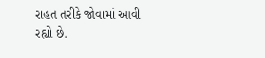રાહત તરીકે જોવામાં આવી રહ્યો છે.